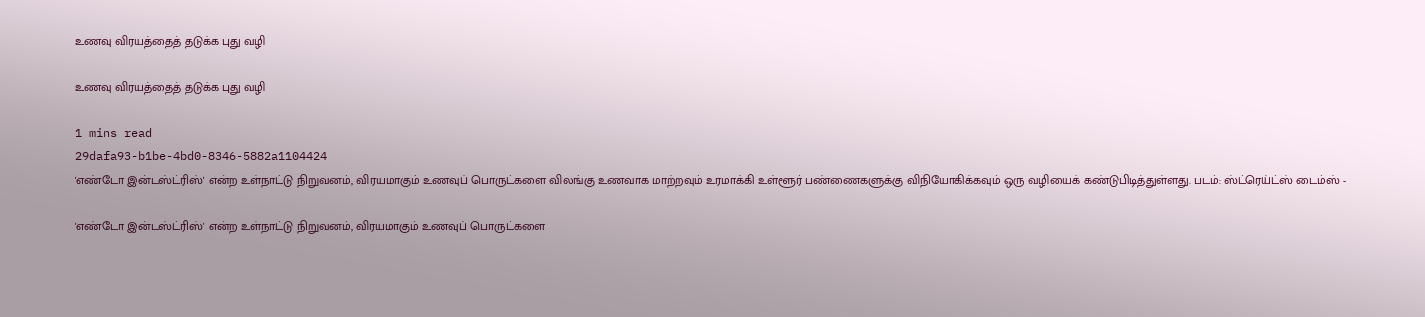உணவு விரயத்தைத் தடுக்க புது வழி

உணவு விரயத்தைத் தடுக்க புது வழி

1 mins read
29dafa93-b1be-4bd0-8346-5882a1104424
'எண்டோ இன்டஸ்ட்ரிஸ்' என்ற உள்நாட்டு நிறுவனம், விரயமாகும் உணவுப் பொருட்களை விலங்கு உணவாக மாற்றவும் உரமாக்கி உள்ளூர் பண்ணைகளுக்கு விநியோகிக்கவும் ஒரு வழியைக் கண்டுபிடித்துள்ளது. படம்: ஸ்ட்ரெய்ட்ஸ் டைம்ஸ் -

'எண்டோ இன்டஸ்ட்ரிஸ்' என்ற உள்நாட்டு நிறுவனம், விரயமாகும் உணவுப் பொருட்களை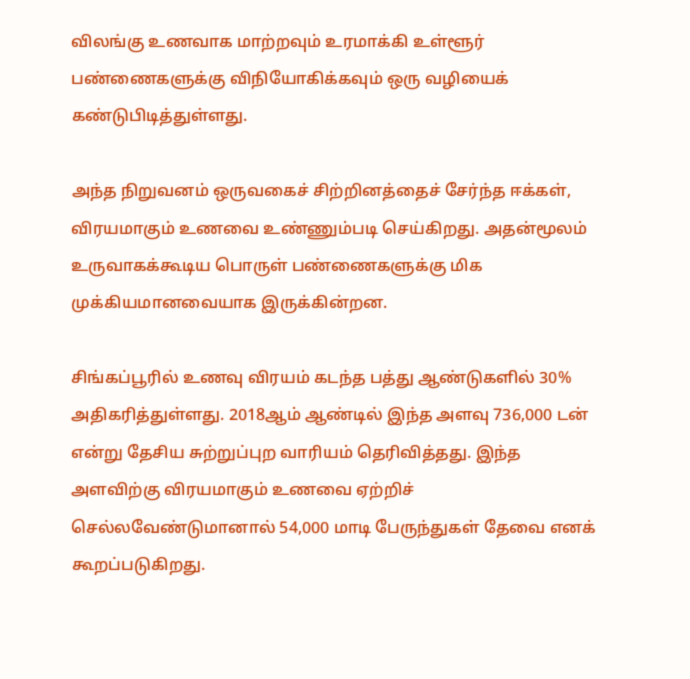விலங்கு உணவாக மாற்றவும் உரமாக்கி உள்ளூர் பண்ணைகளுக்கு விநியோகிக்கவும் ஒரு வழியைக் கண்டுபிடித்துள்ளது.

அந்த நிறுவனம் ஒருவகைச் சிற்றினத்தைச் சேர்ந்த ஈக்கள், விரயமாகும் உணவை உண்ணும்படி செய்கிறது. அதன்மூலம் உருவாகக்கூடிய பொருள் பண்ணைகளுக்கு மிக முக்கியமானவையாக இருக்கின்றன.

சிங்கப்பூரில் உணவு விரயம் கடந்த பத்து ஆண்டுகளில் 30% அதிகரித்துள்ளது. 2018ஆம் ஆண்டில் இந்த அளவு 736,000 டன் என்று தேசிய சுற்றுப்புற வாரியம் தெரிவித்தது. இந்த அளவிற்கு விரயமாகும் உணவை ஏற்றிச் செல்லவேண்டுமானால் 54,000 மாடி பேருந்துகள் தேவை எனக் கூறப்படுகிறது.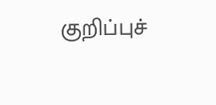குறிப்புச்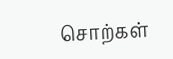சொற்கள்